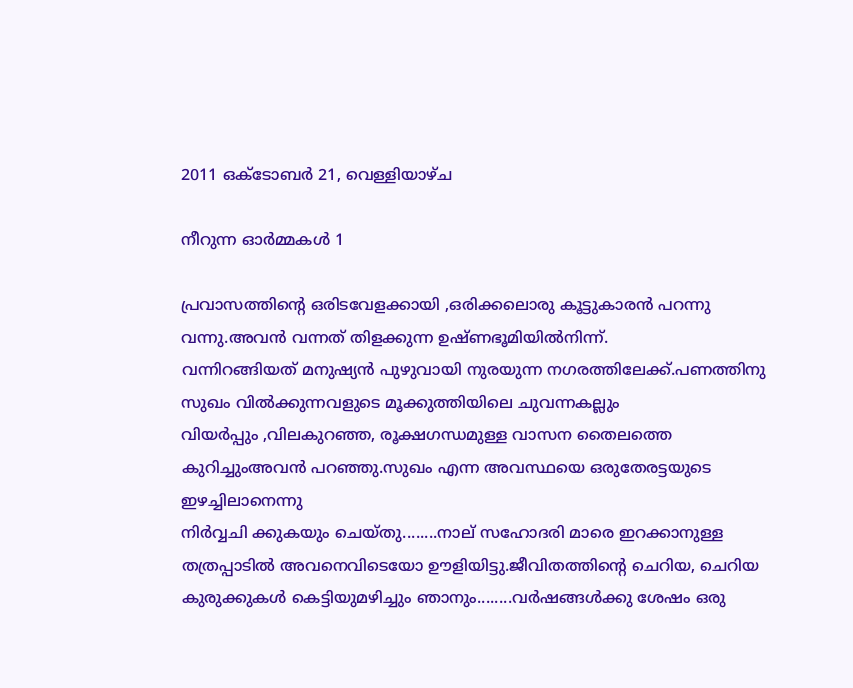2011 ഒക്‌ടോബർ 21, വെള്ളിയാഴ്‌ച

നീറുന്ന ഓര്‍മ്മകള്‍ 1

പ്രവാസത്തിന്‍റെ ഒരിടവേളക്കായി ,ഒരിക്കലൊരു കൂട്ടുകാരന്‍ പറന്നു വന്നു.അവന്‍ വന്നത് തിളക്കുന്ന ഉഷ്ണഭൂമിയില്‍നിന്ന്.
വന്നിറങ്ങിയത് മനുഷ്യന്‍ പുഴുവായി നുരയുന്ന നഗരത്തിലേക്ക്.പണത്തിനു സുഖം വില്‍ക്കുന്നവളുടെ മൂക്കുത്തിയിലെ ചുവന്നകല്ലും
വിയര്‍പ്പും ,വിലകുറഞ്ഞ, രൂക്ഷഗന്ധമുള്ള വാസന തൈലത്തെ കുറിച്ചുംഅവന്‍ പറഞ്ഞു.സുഖം എന്ന അവസ്ഥയെ ഒരുതേരട്ടയുടെ ഇഴച്ചിലാനെന്നു
നിര്‍വ്വചി ക്കുകയും ചെയ്തു........നാല് സഹോദരി മാരെ ഇറക്കാനുള്ള തത്രപ്പാടില്‍ അവനെവിടെയോ ഊളിയിട്ടു.ജീവിതത്തിന്‍റെ ചെറിയ, ചെറിയ
കുരുക്കുകള്‍ കെട്ടിയുമഴിച്ചും ഞാനും........വര്‍ഷങ്ങള്‍ക്കു ശേഷം ഒരു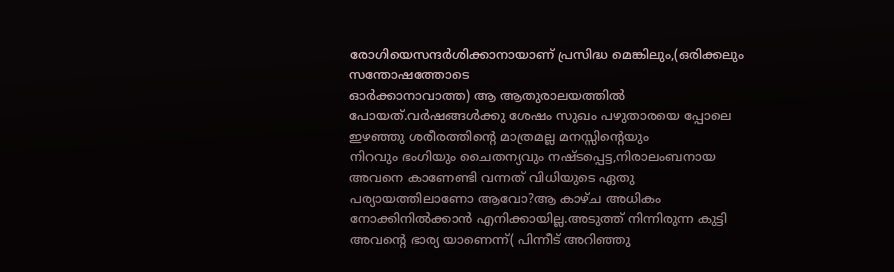രോഗിയെസന്ദര്‍ശിക്കാനായാണ് പ്രസിദ്ധ മെങ്കിലും,(ഒരിക്കലും സന്തോഷത്തോടെ
ഓര്‍ക്കാനാവാത്ത) ആ ആതുരാലയത്തില്‍ പോയത്.വര്‍ഷങ്ങള്‍ക്കു ശേഷം സുഖം പഴുതാരയെ പ്പോലെ ഇഴഞ്ഞു ശരീരത്തിന്‍റെ മാത്രമല്ല മനസ്സിന്‍റെയും
നിറവും ഭംഗിയും ചൈതന്യവും നഷ്ടപ്പെട്ട,നിരാലംബനായ അവനെ കാണേണ്ടി വന്നത് വിധിയുടെ ഏതു പര്യായത്തിലാണോ ആവോ?ആ കാഴ്ച അധികം നോക്കിനില്‍ക്കാന്‍ എനിക്കായില്ല.അടുത്ത് നിന്നിരുന്ന കുട്ടി അവന്‍റെ ഭാര്യ യാണെന്ന്( പിന്നീട് അറിഞ്ഞു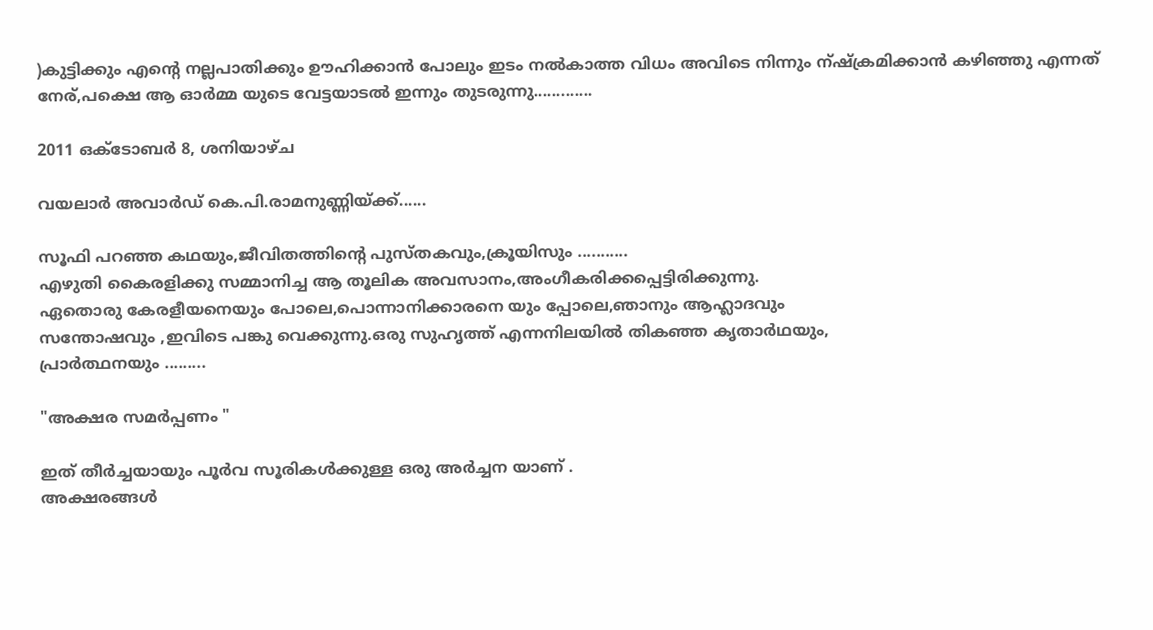)കുട്ടിക്കും എന്‍റെ നല്ലപാതിക്കും ഊഹിക്കാന്‍ പോലും ഇടം നല്‍കാത്ത വിധം അവിടെ നിന്നും ന്ഷ്ക്രമിക്കാന്‍ കഴിഞ്ഞു എന്നത് നേര്,പക്ഷെ ആ ഓര്‍മ്മ യുടെ വേട്ടയാടല്‍ ഇന്നും തുടരുന്നു.............

2011 ഒക്‌ടോബർ 8, ശനിയാഴ്‌ച

വയലാര്‍ അവാര്‍ഡ്‌ കെ.പി.രാമനുണ്ണിയ്ക്ക്......

സൂഫി പറഞ്ഞ കഥയും,ജീവിതത്തിന്‍റെ പുസ്തകവും,ക്രൂയിസും ...........
എഴുതി കൈരളിക്കു സമ്മാനിച്ച ആ തൂലിക അവസാനം,അംഗീകരിക്കപ്പെട്ടിരിക്കുന്നു.
ഏതൊരു കേരളീയനെയും പോലെ,പൊന്നാനിക്കാരനെ യും പ്പോലെ,ഞാനും ആഹ്ലാദവും
സന്തോഷവും ,ഇവിടെ പങ്കു വെക്കുന്നു.ഒരു സുഹൃത്ത് എന്നനിലയില്‍ തികഞ്ഞ കൃതാര്‍ഥയും,
പ്രാര്‍ത്ഥനയും .........

"അക്ഷര സമര്‍പ്പണം "

ഇത് തീര്‍ച്ചയായും പൂര്‍വ സൂരികള്‍ക്കുള്ള ഒരു അര്‍ച്ചന യാണ് .
അക്ഷരങ്ങള്‍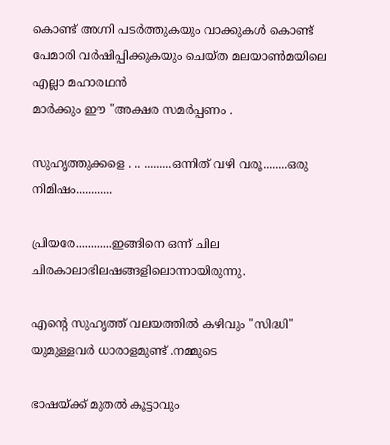കൊണ്ട് അഗ്നി പടര്‍ത്തുകയും വാക്കുകള്‍ കൊണ്ട്
പേമാരി വര്‍ഷിപ്പിക്കുകയും ചെയ്ത മലയാണ്‍മയിലെ എല്ലാ മഹാരഥന്‍
മാര്‍ക്കും ഈ "അക്ഷര സമര്‍പ്പണം .

സുഹൃത്തുക്കളെ . .. .........ഒന്നിത് വഴി വരൂ........ഒരു നിമിഷം............

പ്രിയരേ............ഇങ്ങിനെ ഒന്ന് ചില ചിരകാലാഭിലഷങ്ങളിലൊന്നായിരുന്നു.

എന്‍റെ സുഹൃത്ത് വലയത്തില്‍ കഴിവും "സിദ്ധി" യുമുള്ളവര്‍ ധാരാളമുണ്ട് .നമ്മുടെ

ഭാഷയ്ക്ക്‌ മുതല്‍ കൂട്ടാവും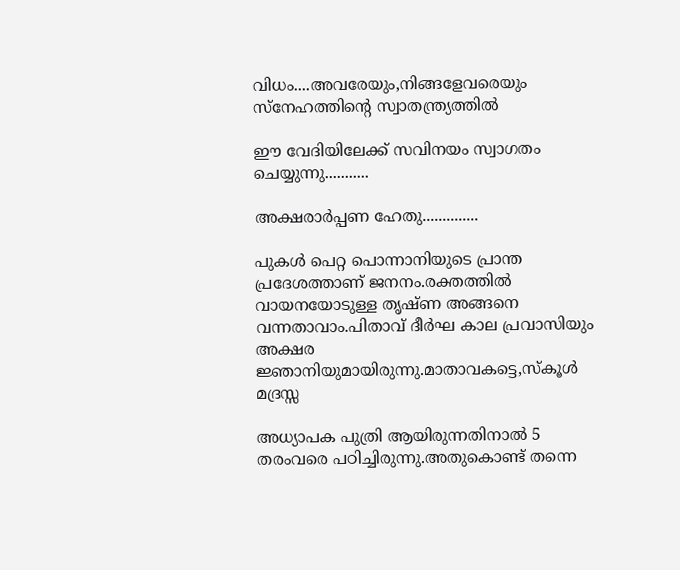വിധം....അവരേയും,നിങ്ങളേവരെയും സ്നേഹത്തിന്‍റെ സ്വാതന്ത്ര്യത്തില്‍

ഈ വേദിയിലേക്ക് സവിനയം സ്വാഗതം ചെയ്യുന്നു...........

അക്ഷരാര്‍പ്പണ ഹേതു..............

പുകള്‍ പെറ്റ പൊന്നാനിയുടെ പ്രാന്ത പ്രദേശത്താണ് ജനനം.രക്തത്തില്‍ വായനയോടുള്ള തൃഷ്ണ അങ്ങനെ വന്നതാവാം.പിതാവ് ദീര്‍ഘ കാല പ്രവാസിയും അക്ഷര ജ്ഞാനിയുമായിരുന്നു.മാതാവകട്ടെ,സ്കൂള്‍ മദ്രസ്സ

അധ്യാപക പുത്രി ആയിരുന്നതിനാല്‍ 5 തരംവരെ പഠിച്ചിരുന്നു.അതുകൊണ്ട് തന്നെ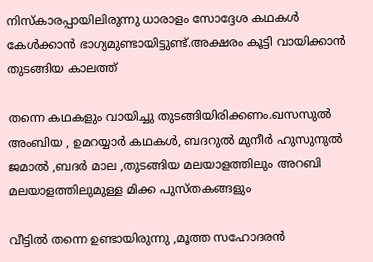നിസ്കാരപ്പായിലിരുന്നു ധാരാളം സോദ്ദേശ കഥകള്‍ കേള്‍ക്കാന്‍ ഭാഗ്യമുണ്ടായിട്ടുണ്ട്.അക്ഷരം കൂട്ടി വായിക്കാന്‍ തുടങ്ങിയ കാലത്ത്

തന്നെ കഥകളും വായിച്ചു തുടങ്ങിയിരിക്കണം.ഖസസുല്‍ അംബിയ , ഉമറയ്യാര്‍ കഥകള്‍, ബദറുല്‍ മുനീര്‍ ഹുസുനുല്‍ ജമാല്‍ ,ബദര്‍ മാല ,തുടങ്ങിയ മലയാളത്തിലും അറബി മലയാളത്തിലുമുള്ള മിക്ക പുസ്തകങ്ങളും

വീട്ടില്‍ തന്നെ ഉണ്ടായിരുന്നു ,മൂത്ത സഹോദരന്‍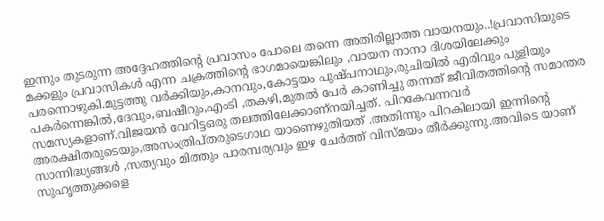ഇന്നും തുടരുന്ന അദ്ദേഹത്തിന്‍റെ പ്രവാസം പോലെ തന്നെ അതിരില്ലാത്ത വായനയും..!പ്രവാസിയുടെ മക്കളും പ്രവാസികള്‍ എന്ന ചക്രത്തിന്‍റെ ഭാഗമായെങ്കിലും ,വായന നാനാ ദിശയിലേക്കും പരന്നൊഴുകി.മുട്ടത്തു വര്‍ക്കിയും,കാനവും,കോട്ടയം പുഷ്പനാഥും,രുചിയില്‍ എരിവും പുളിയും പകര്‍ന്നെങ്കില്‍,ദേവും,ബഷീറും,എംടി ,തകഴി,മുതല്‍ പേര്‍ കാണിച്ചു തന്നത് ജീവിതത്തിന്‍റെ സമാന്തര സമസ്യകളാണ്.വിജയന്‍ വേറിട്ടഒരു തലത്തിലേക്കാണ്നയിച്ചത്. പിറകേവന്നവര്‍ അരക്ഷിതരുടെയും,അസംത്രിപ്തരുടെഗാഥ യാണെഴുതിയത് .അതിന്നും പിറകിലായി ഇന്നിന്റെ സാന്നിദ്ധ്യങ്ങള്‍ ,സത്യവും മിത്തും പാരമ്പര്യവും ഇഴ ചേര്‍ത്ത് വിസ്മയം തീര്‍ക്കുന്നു.അവിടെ യാണ് സുഹൃത്തുക്കളെ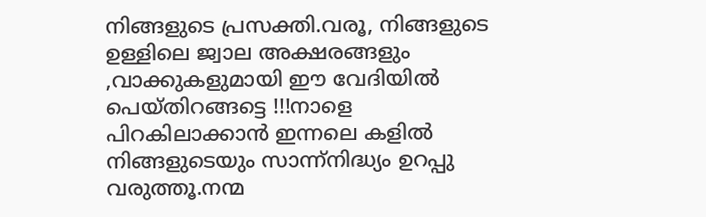നിങ്ങളുടെ പ്രസക്തി.വരൂ, നിങ്ങളുടെ ഉള്ളിലെ ജ്വാല അക്ഷരങ്ങളും ,വാക്കുകളുമായി ഈ വേദിയില്‍ പെയ്തിറങ്ങട്ടെ !!!നാളെ പിറകിലാക്കാന്‍ ഇന്നലെ കളില്‍ നിങ്ങളുടെയും സാന്ന്നിദ്ധ്യം ഉറപ്പു വരുത്തൂ.നന്മ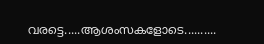വരട്ടെ.....ആശംസകളോടെ..........